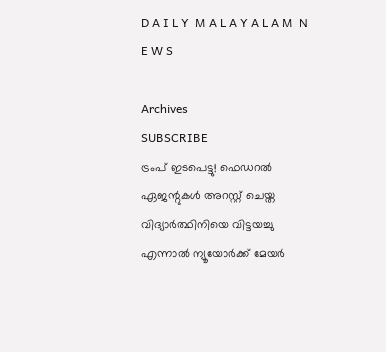D A I L Y  M A L A Y A L A M  N E W S

Archives
SUBSCRIBE
ട്രംപ് ഇടപെട്ടു! ഫെഡറൽ ഏജന്റുകൾ അറസ്റ്റ് ചെയ്ത വിദ്യാർത്ഥിനിയെ വിട്ടയച്ചു
എന്നാൽ ന്യൂയോർക്ക് മേയർ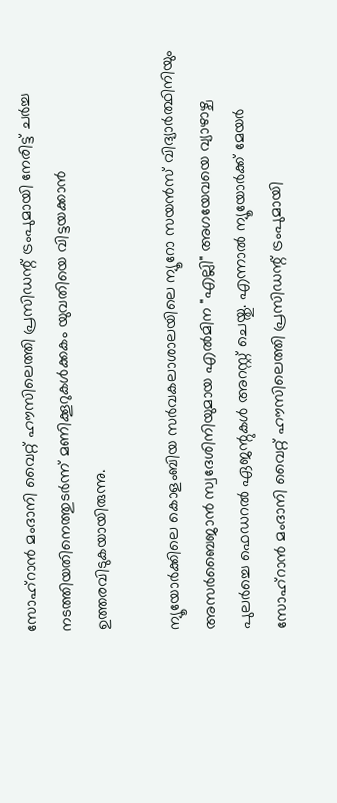സോഹ്‌റാൻ മംദാനി വൈറ്റ് ഹൗസിലെത്തി പ്രസിഡന്റ് ട്രംപുമായി നേരിട്ട് ചർച്ച നടത്തിയതിനെത്തുടർന്ന് മണിക്കൂറുകൾക്കകം യുവതിയെ വിട്ടയക്കാൻ ഉത്തരവിടുകയായിരുന്നു.

ന്യൂയോർക്കിലെ കൊളംബിയ സർവകലാശാലയിലെ ന്യൂറോ സയൻസ് വിദ്യാർത്ഥിനിയും അസർബൈജാൻ സ്വദേശിനിയുമായ എൽമിന "എല്ലി" അഗയേവയെ വ്യാഴാഴ്ച പുലർച്ചെ ഫെഡറൽ ഏജന്റുകൾ അറസ്റ്റ് ചെയ്തു. എന്നാൽ ന്യൂയോർക്ക് മേയർ സോഹ്‌റാൻ മംദാനി വൈറ്റ് ഹൗസിലെത്തി പ്രസിഡന്റ് ട്രംപുമായി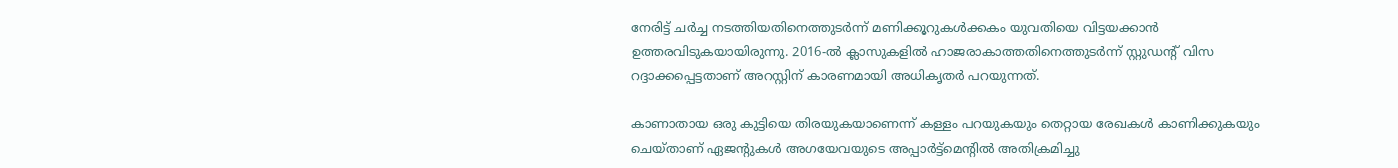നേരിട്ട് ചർച്ച നടത്തിയതിനെത്തുടർന്ന് മണിക്കൂറുകൾക്കകം യുവതിയെ വിട്ടയക്കാൻ ഉത്തരവിടുകയായിരുന്നു. 2016-ൽ ക്ലാസുകളിൽ ഹാജരാകാത്തതിനെത്തുടർന്ന് സ്റ്റുഡന്റ് വിസ റദ്ദാക്കപ്പെട്ടതാണ് അറസ്റ്റിന് കാരണമായി അധികൃതർ പറയുന്നത്.

കാണാതായ ഒരു കുട്ടിയെ തിരയുകയാണെന്ന് കള്ളം പറയുകയും തെറ്റായ രേഖകൾ കാണിക്കുകയും ചെയ്താണ് ഏജന്റുകൾ അഗയേവയുടെ അപ്പാർട്ട്‌മെന്റിൽ അതിക്രമിച്ചു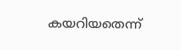കയറിയതെന്ന്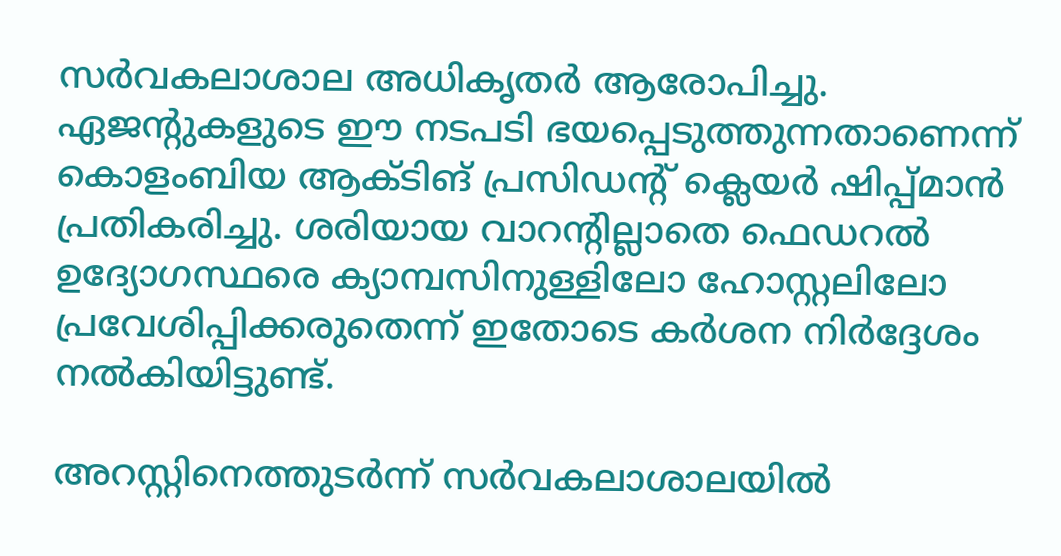സർവകലാശാല അധികൃതർ ആരോപിച്ചു. ഏജന്റുകളുടെ ഈ നടപടി ഭയപ്പെടുത്തുന്നതാണെന്ന് കൊളംബിയ ആക്ടിങ് പ്രസിഡന്റ് ക്ലെയർ ഷിപ്പ്മാൻ പ്രതികരിച്ചു. ശരിയായ വാറന്റില്ലാതെ ഫെഡറൽ ഉദ്യോഗസ്ഥരെ ക്യാമ്പസിനുള്ളിലോ ഹോസ്റ്റലിലോ പ്രവേശിപ്പിക്കരുതെന്ന് ഇതോടെ കർശന നിർദ്ദേശം നൽകിയിട്ടുണ്ട്.

അറസ്റ്റിനെത്തുടർന്ന് സർവകലാശാലയിൽ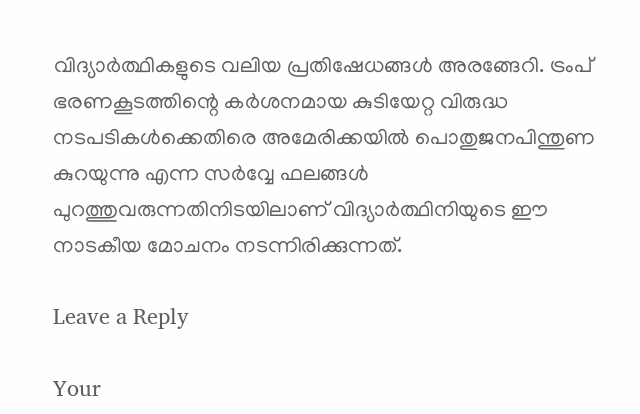വിദ്യാർത്ഥികളുടെ വലിയ പ്രതിഷേധങ്ങൾ അരങ്ങേറി. ട്രംപ് ഭരണകൂടത്തിന്റെ കർശനമായ കുടിയേറ്റ വിരുദ്ധ നടപടികൾക്കെതിരെ അമേരിക്കയിൽ പൊതുജനപിന്തുണ കുറയുന്നു എന്ന സർവ്വേ ഫലങ്ങൾ പുറത്തുവരുന്നതിനിടയിലാണ് വിദ്യാർത്ഥിനിയുടെ ഈ നാടകീയ മോചനം നടന്നിരിക്കുന്നത്.

Leave a Reply

Your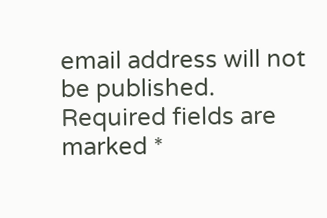email address will not be published. Required fields are marked *